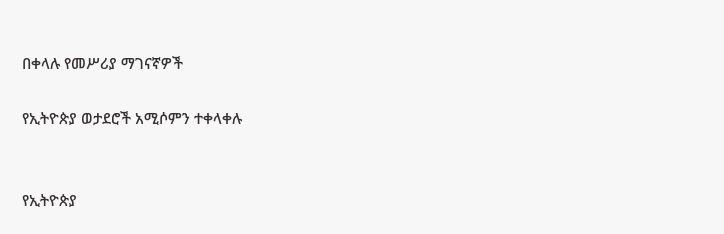በቀላሉ የመሥሪያ ማገናኛዎች

የኢትዮጵያ ወታደሮች አሚሶምን ተቀላቀሉ


የኢትዮጵያ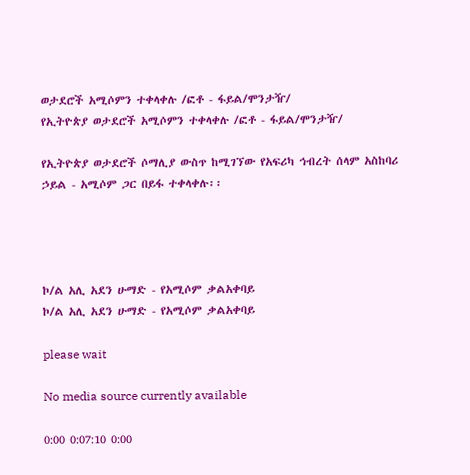ወታደሮች አሚሶምን ተቀላቀሉ /ፎቶ - ፋይል/ሞንታዥ/
የኢትዮጵያ ወታደሮች አሚሶምን ተቀላቀሉ /ፎቶ - ፋይል/ሞንታዥ/

የኢትዮጵያ ወታደሮች ሶማሊያ ውስጥ ከሚገኘው የአፍሪካ ኅብረት ሰላም አስከባሪ ኃይል - አሚሶም ጋር በይፋ ተቀላቀሉ፡፡




ኮ/ል አሊ አደን ሁማድ - የአሚሶም ቃልአቀባይ
ኮ/ል አሊ አደን ሁማድ - የአሚሶም ቃልአቀባይ

please wait

No media source currently available

0:00 0:07:10 0:00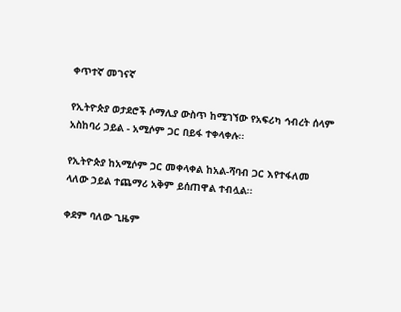ቀጥተኛ መገናኛ

የኢትዮጵያ ወታደሮች ሶማሊያ ውስጥ ከሚገኘው የአፍሪካ ኅብረት ሰላም አስከባሪ ኃይል - አሚሶም ጋር በይፋ ተቀላቀሉ፡፡

የኢትዮጵያ ከአሚሶም ጋር መቀላቀል ከአል-ሻባብ ጋር እየተፋለመ ላለው ኃይል ተጨማሪ አቅም ይሰጠዋል ተብሏል፡፡

ቀደም ባለው ጊዜም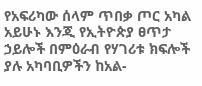የአፍሪካው ሰላም ጥበቃ ጦር አካል አይሁኑ እንጂ የኢትዮጵያ ፀጥታ ኃይሎች በምዕራብ የሃገሪቱ ክፍሎች ያሉ አካባቢዎችን ከአል-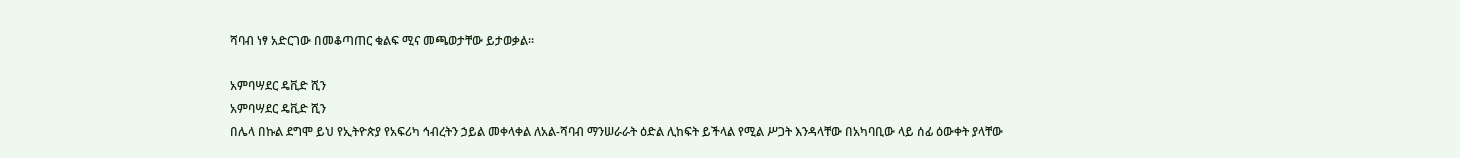ሻባብ ነፃ አድርገው በመቆጣጠር ቁልፍ ሚና መጫወታቸው ይታወቃል፡፡

አምባሣደር ዴቪድ ሺን
አምባሣደር ዴቪድ ሺን
በሌላ በኩል ደግሞ ይህ የኢትዮጵያ የአፍሪካ ኅብረትን ኃይል መቀላቀል ለአል-ሻባብ ማንሠራራት ዕድል ሊከፍት ይችላል የሚል ሥጋት እንዳላቸው በአካባቢው ላይ ሰፊ ዕውቀት ያላቸው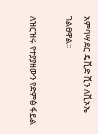አምባሣደር ዴቪድ ሺን ለቪኦኤ ገልፀዋል፡፡

ለዝርዝሩ የተያያዘውን የድምፅ ፋይል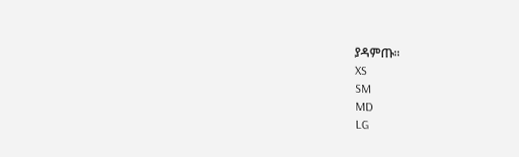ያዳምጡ፡፡
XS
SM
MD
LG